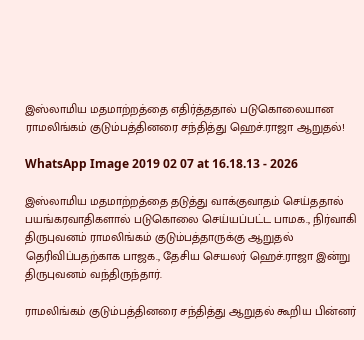இஸ்லாமிய மதமாற்றத்தை எதிர்த்ததால் படுகொலையான ராமலிங்கம் குடும்பத்தினரை சந்தித்து ஹெச்.ராஜா ஆறுதல்!

WhatsApp Image 2019 02 07 at 16.18.13 - 2026

இஸ்லாமிய மதமாற்றத்தை தடுத்து வாக்குவாதம் செய்ததால் பயங்கரவாதிகளால் படுகொலை செய்யப்பட்ட பாமக., நிர்வாகி திருபுவனம் ராமலிங்கம் குடும்பத்தாருக்கு ஆறுதல் தெரிவிப்பதற்காக பாஜக., தேசிய செயலர் ஹெச்.ராஜா இன்று திருபுவனம் வந்திருந்தார்.

ராமலிங்கம் குடும்பத்தினரை சந்தித்து ஆறுதல் கூறிய பின்னர்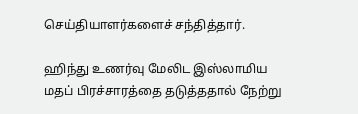செய்தியாளர்களைச் சந்தித்தார்.

ஹிந்து உணர்வு மேலிட இஸ்லாமிய மதப் பிரச்சாரத்தை தடுத்ததால் நேற்று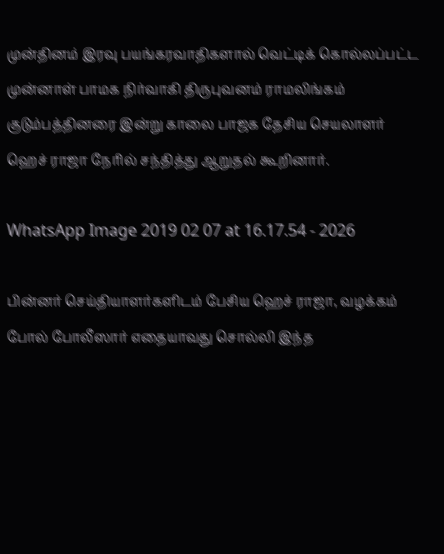முன்தினம் இரவு பயங்கரவாதிகளால் வெட்டிக் கொல்லப்பட்ட முன்னாள் பாமக நிர்வாகி திருபுவனம் ராமலிங்கம் குடும்பத்தினரை இன்று காலை பாஜக தேசிய செயலாளர் ஹெச் ராஜா நேரில் சந்தித்து ஆறுதல் கூறினார்.

WhatsApp Image 2019 02 07 at 16.17.54 - 2026

பின்னர் செய்தியாளர்களிடம் பேசிய ஹெச் ராஜா, வழக்கம் போல் போலீஸார் எதையாவது சொல்லி இந்த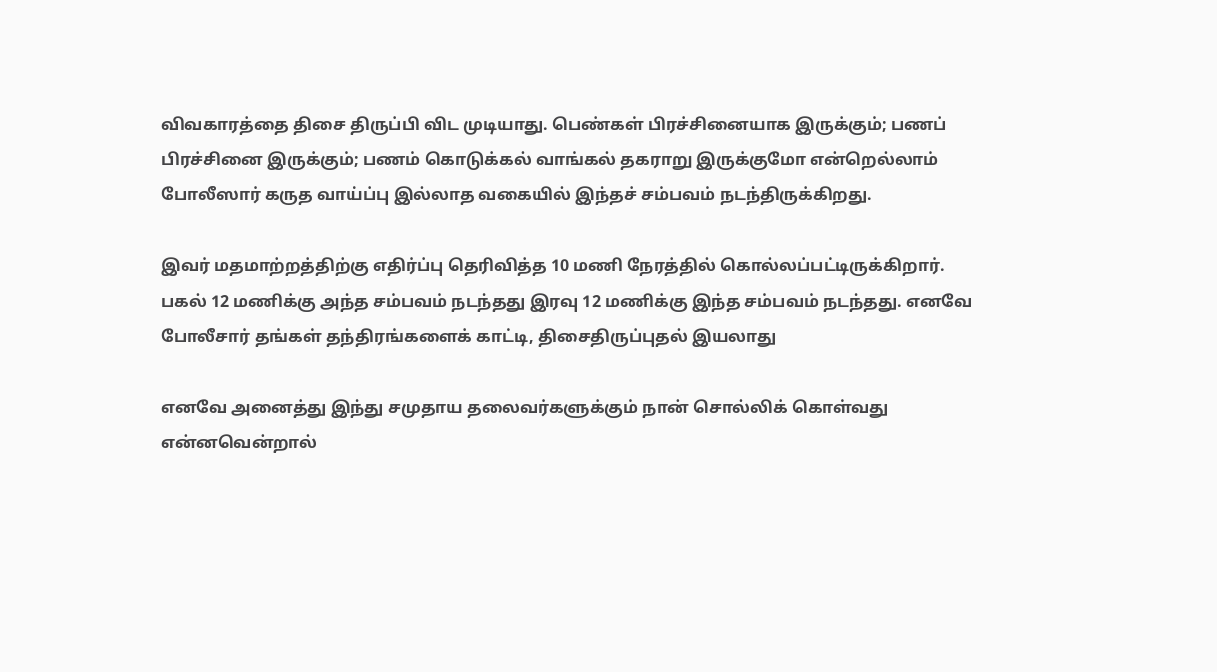விவகாரத்தை திசை திருப்பி விட முடியாது. பெண்கள் பிரச்சினையாக இருக்கும்; பணப் பிரச்சினை இருக்கும்; பணம் கொடுக்கல் வாங்கல் தகராறு இருக்குமோ என்றெல்லாம் போலீஸார் கருத வாய்ப்பு இல்லாத வகையில் இந்தச் சம்பவம் நடந்திருக்கிறது.

இவர் மதமாற்றத்திற்கு எதிர்ப்பு தெரிவித்த 10 மணி நேரத்தில் கொல்லப்பட்டிருக்கிறார். பகல் 12 மணிக்கு அந்த சம்பவம் நடந்தது இரவு 12 மணிக்கு இந்த சம்பவம் நடந்தது. எனவே போலீசார் தங்கள் தந்திரங்களைக் காட்டி, திசைதிருப்புதல் இயலாது

எனவே அனைத்து இந்து சமுதாய தலைவர்களுக்கும் நான் சொல்லிக் கொள்வது என்னவென்றால்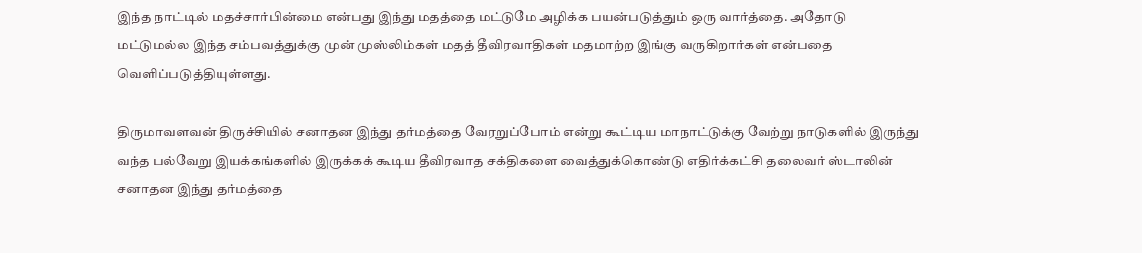இந்த நாட்டில் மதச்சார்பின்மை என்பது இந்து மதத்தை மட்டுமே அழிக்க பயன்படுத்தும் ஒரு வார்த்தை. அதோடு மட்டுமல்ல இந்த சம்பவத்துக்கு முன் முஸ்லிம்கள் மதத் தீவிரவாதிகள் மதமாற்ற இங்கு வருகிறார்கள் என்பதை வெளிப்படுத்தியுள்ளது.

திருமாவளவன் திருச்சியில் சனாதன இந்து தர்மத்தை வேரறுப்போம் என்று கூட்டிய மாநாட்டுக்கு வேற்று நாடுகளில் இருந்து வந்த பல்வேறு இயக்கங்களில் இருக்கக் கூடிய தீவிரவாத சக்திகளை வைத்துக்கொண்டு எதிர்க்கட்சி தலைவர் ஸ்டாலின் சனாதன இந்து தர்மத்தை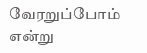வேரறுப்போம் என்று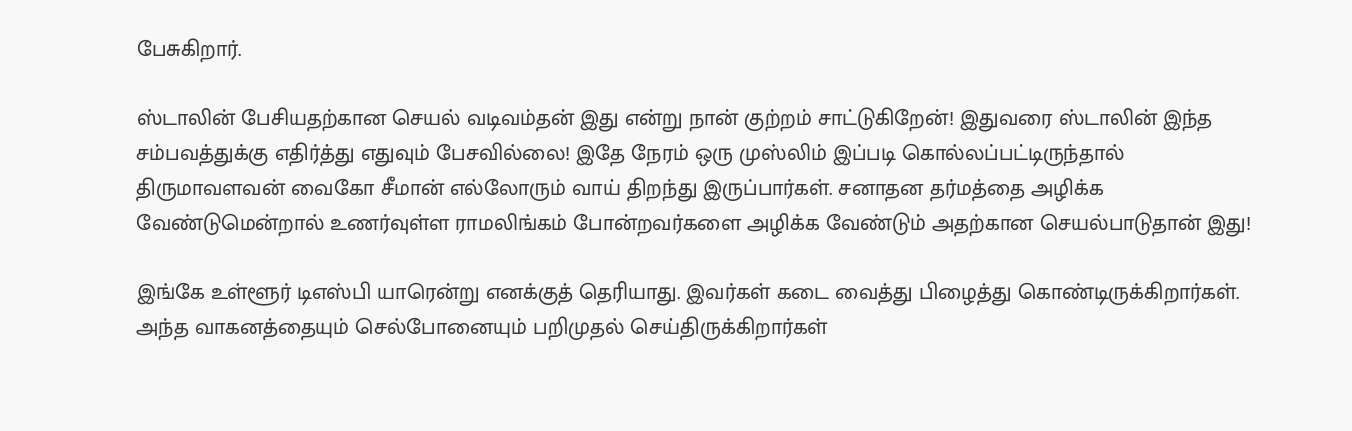பேசுகிறார்.

ஸ்டாலின் பேசியதற்கான செயல் வடிவம்தன் இது என்று நான் குற்றம் சாட்டுகிறேன்! இதுவரை ஸ்டாலின் இந்த சம்பவத்துக்கு எதிர்த்து எதுவும் பேசவில்லை! இதே நேரம் ஒரு முஸ்லிம் இப்படி கொல்லப்பட்டிருந்தால் திருமாவளவன் வைகோ சீமான் எல்லோரும் வாய் திறந்து இருப்பார்கள். சனாதன தர்மத்தை அழிக்க வேண்டுமென்றால் உணர்வுள்ள ராமலிங்கம் போன்றவர்களை அழிக்க வேண்டும் அதற்கான செயல்பாடுதான் இது!

இங்கே உள்ளூர் டிஎஸ்பி யாரென்று எனக்குத் தெரியாது. இவர்கள் கடை வைத்து பிழைத்து கொண்டிருக்கிறார்கள். அந்த வாகனத்தையும் செல்போனையும் பறிமுதல் செய்திருக்கிறார்கள்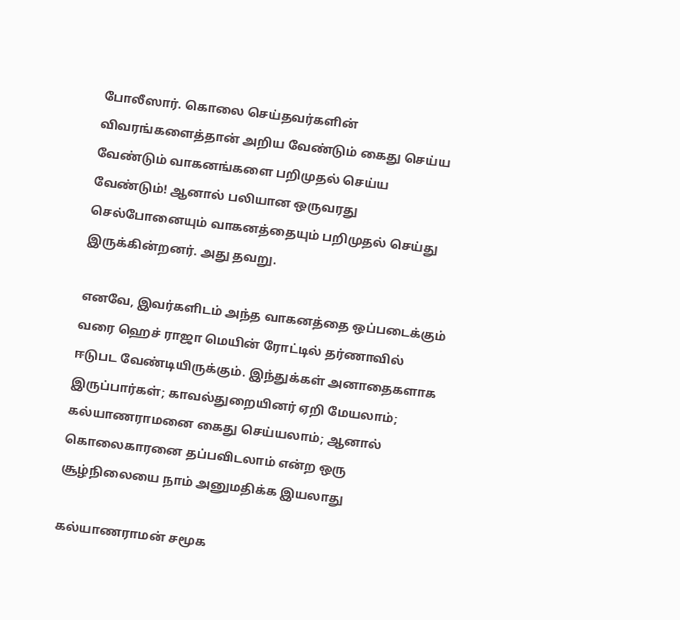போலீஸார். கொலை செய்தவர்களின் விவரங்களைத்தான் அறிய வேண்டும் கைது செய்ய வேண்டும் வாகனங்களை பறிமுதல் செய்ய வேண்டும்! ஆனால் பலியான ஒருவரது செல்போனையும் வாகனத்தையும் பறிமுதல் செய்து இருக்கின்றனர். அது தவறு.

எனவே, இவர்களிடம் அந்த வாகனத்தை ஒப்படைக்கும் வரை ஹெச் ராஜா மெயின் ரோட்டில் தர்ணாவில் ஈடுபட வேண்டியிருக்கும். இந்துக்கள் அனாதைகளாக இருப்பார்கள்; காவல்துறையினர் ஏறி மேயலாம்; கல்யாணராமனை கைது செய்யலாம்; ஆனால் கொலைகாரனை தப்பவிடலாம் என்ற ஒரு சூழ்நிலையை நாம் அனுமதிக்க இயலாது

கல்யாணராமன் சமூக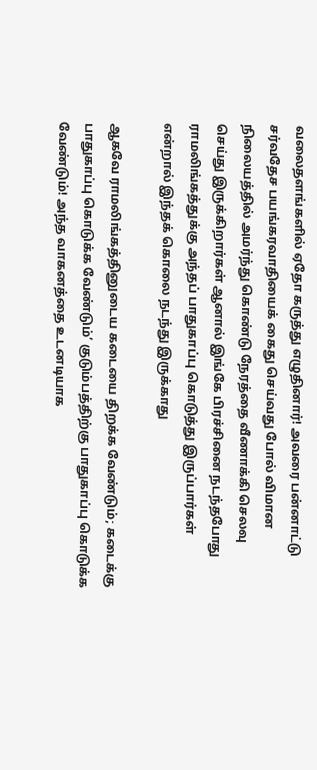வலைதளங்களில் ஏதோ கருத்து எழுதினார்! அவரை பன்னாட்டு சர்வதேச பயங்கரவாதியைக் கைது செய்வது போல் விமான நிலையத்தில் அமர்ந்து கொண்டு நேரத்தை வீணாக்கி செலவு செய்து இருக்கிறார்கள் ஆனால் இங்கே பிரச்சினை நடந்தபோது ராமலிங்கத்துக்கு அந்தப் பாதுகாப்பு கொடுத்து இருப்பார்கள் என்றால் இந்தக் கொலை நடந்து இருக்காது

ஆகவே ராமலிங்கத்தினுடைய கடையை திறக்க வேண்டும்; கடைக்கு பாதுகாப்பு கொடுக்க வேண்டும்’ குடும்பத்திற்கு பாதுகாப்பு கொடுக்க வேண்டும்! அந்த வாகனத்தை உடனடியாக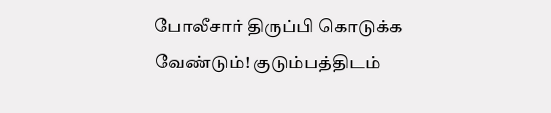போலீசார் திருப்பி கொடுக்க வேண்டும்! குடும்பத்திடம்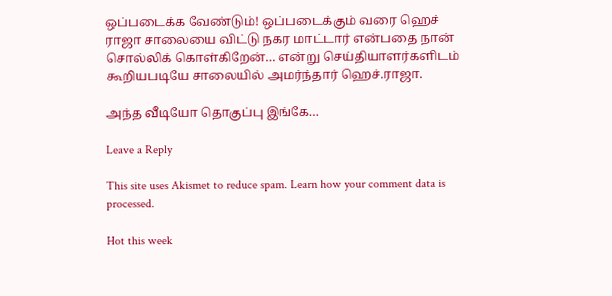ஒப்படைக்க வேண்டும்! ஒப்படைக்கும் வரை ஹெச் ராஜா சாலையை விட்டு நகர மாட்டார் என்பதை நான் சொல்லிக் கொள்கிறேன்… என்று செய்தியாளர்களிடம் கூறியபடியே சாலையில் அமர்ந்தார் ஹெச்.ராஜா.

அந்த வீடியோ தொகுப்பு இங்கே…

Leave a Reply

This site uses Akismet to reduce spam. Learn how your comment data is processed.

Hot this week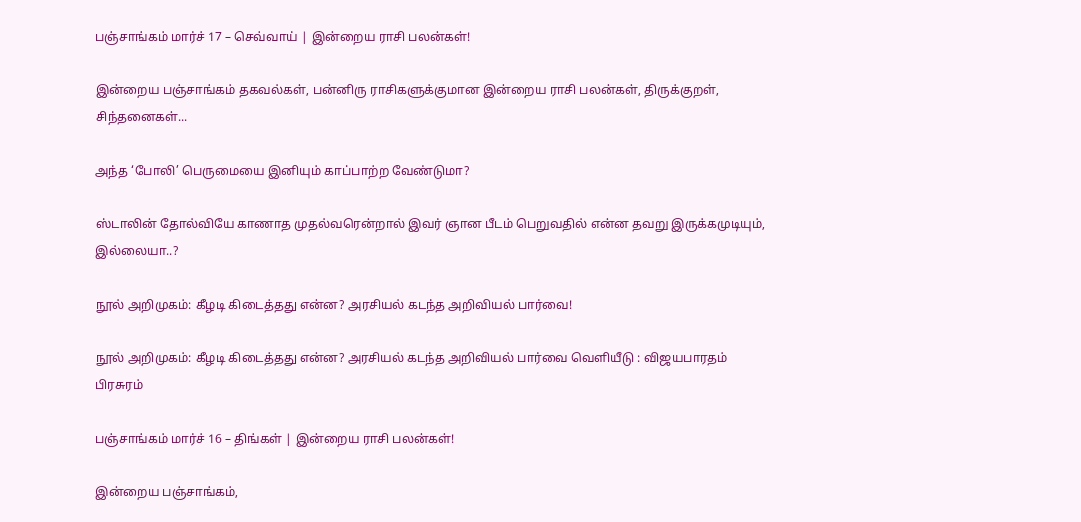பஞ்சாங்கம் மார்ச் 17 – செவ்வாய் | இன்றைய ராசி பலன்கள்!

இன்றைய பஞ்சாங்கம் தகவல்கள், பன்னிரு ராசிகளுக்குமான இன்றைய ராசி பலன்கள், திருக்குறள், சிந்தனைகள்...

அந்த ‘போலி’ பெருமையை இனியும் காப்பாற்ற வேண்டுமா?

ஸ்டாலின் தோல்வியே காணாத முதல்வரென்றால் இவர் ஞான பீடம் பெறுவதில் என்ன தவறு இருக்கமுடியும், இல்லையா..?

நூல் அறிமுகம்: கீழடி கிடைத்தது என்ன? அரசியல் கடந்த அறிவியல் பார்வை!

நூல் அறிமுகம்: கீழடி கிடைத்தது என்ன? அரசியல் கடந்த அறிவியல் பார்வை வெளியீடு : விஜயபாரதம் பிரசுரம்

பஞ்சாங்கம் மார்ச் 16 – திங்கள் | இன்றைய ராசி பலன்கள்!

இன்றைய பஞ்சாங்கம்,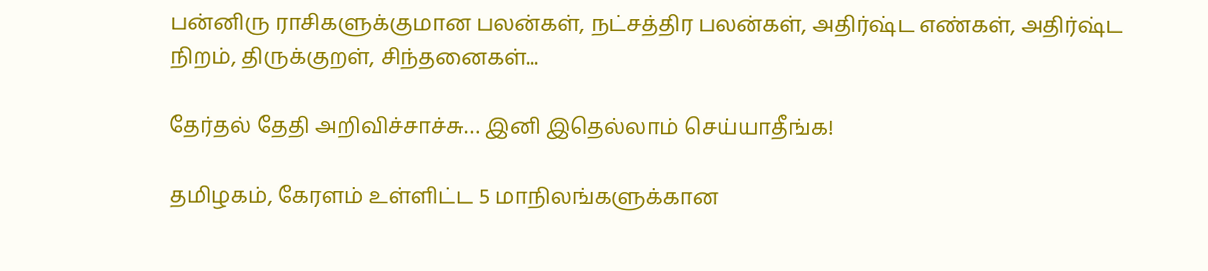பன்னிரு ராசிகளுக்குமான பலன்கள், நட்சத்திர பலன்கள், அதிர்ஷ்ட எண்கள், அதிர்ஷ்ட நிறம், திருக்குறள், சிந்தனைகள்...

தேர்தல் தேதி அறிவிச்சாச்சு… இனி இதெல்லாம் செய்யாதீங்க!

தமிழகம், கேரளம் உள்ளிட்ட 5 மாநிலங்களுக்கான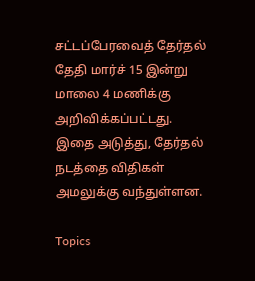சட்டப்பேரவைத் தேர்தல் தேதி மார்ச் 15 இன்று மாலை 4 மணிக்கு அறிவிக்கப்பட்டது. இதை அடுத்து, தேர்தல் நடத்தை விதிகள் அமலுக்கு வந்துள்ளன.

Topics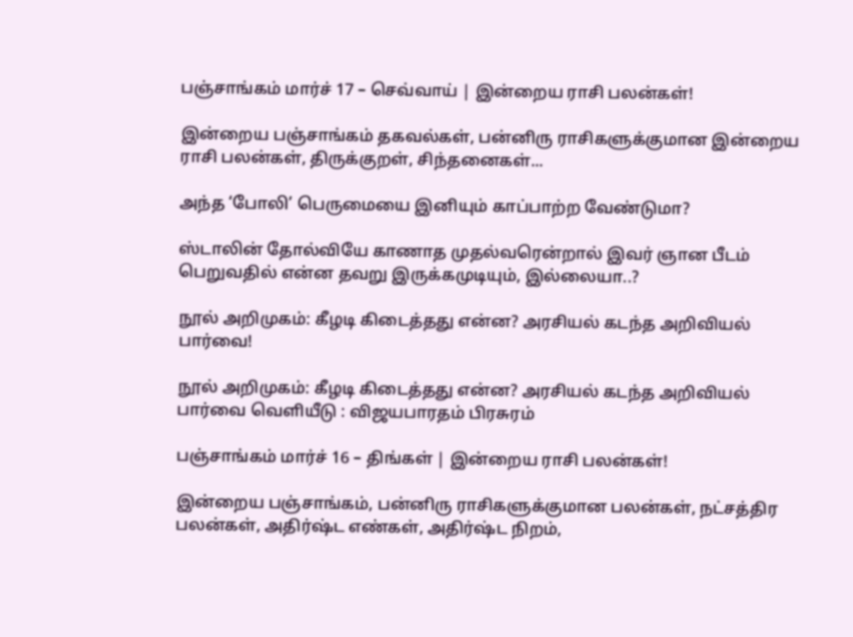பஞ்சாங்கம் மார்ச் 17 – செவ்வாய் | இன்றைய ராசி பலன்கள்!

இன்றைய பஞ்சாங்கம் தகவல்கள், பன்னிரு ராசிகளுக்குமான இன்றைய ராசி பலன்கள், திருக்குறள், சிந்தனைகள்...

அந்த ‘போலி’ பெருமையை இனியும் காப்பாற்ற வேண்டுமா?

ஸ்டாலின் தோல்வியே காணாத முதல்வரென்றால் இவர் ஞான பீடம் பெறுவதில் என்ன தவறு இருக்கமுடியும், இல்லையா..?

நூல் அறிமுகம்: கீழடி கிடைத்தது என்ன? அரசியல் கடந்த அறிவியல் பார்வை!

நூல் அறிமுகம்: கீழடி கிடைத்தது என்ன? அரசியல் கடந்த அறிவியல் பார்வை வெளியீடு : விஜயபாரதம் பிரசுரம்

பஞ்சாங்கம் மார்ச் 16 – திங்கள் | இன்றைய ராசி பலன்கள்!

இன்றைய பஞ்சாங்கம், பன்னிரு ராசிகளுக்குமான பலன்கள், நட்சத்திர பலன்கள், அதிர்ஷ்ட எண்கள், அதிர்ஷ்ட நிறம்,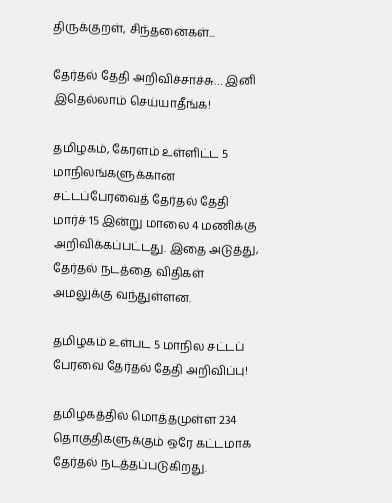திருக்குறள், சிந்தனைகள்...

தேர்தல் தேதி அறிவிச்சாச்சு… இனி இதெல்லாம் செய்யாதீங்க!

தமிழகம், கேரளம் உள்ளிட்ட 5 மாநிலங்களுக்கான சட்டப்பேரவைத் தேர்தல் தேதி மார்ச் 15 இன்று மாலை 4 மணிக்கு அறிவிக்கப்பட்டது. இதை அடுத்து, தேர்தல் நடத்தை விதிகள் அமலுக்கு வந்துள்ளன.

தமிழகம் உள்பட 5 மாநில சட்டப் பேரவை தேர்தல் தேதி அறிவிப்பு!

தமிழகத்தில் மொத்தமுள்ள 234 தொகுதிகளுக்கும் ஒரே கட்டமாக தேர்தல் நடத்தப்படுகிறது.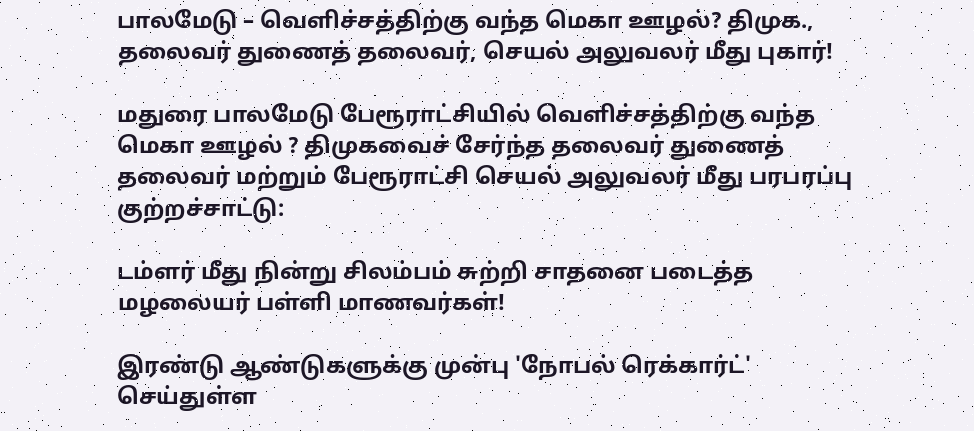பாலமேடு – வெளிச்சத்திற்கு வந்த மெகா ஊழல்? திமுக., தலைவர் துணைத் தலைவர், செயல் அலுவலர் மீது புகார்!

மதுரை பாலமேடு பேரூராட்சியில் வெளிச்சத்திற்கு வந்த மெகா ஊழல் ? திமுகவைச் சேர்ந்த தலைவர் துணைத் தலைவர் மற்றும் பேரூராட்சி செயல் அலுவலர் மீது பரபரப்பு குற்றச்சாட்டு:

டம்ளர் மீது நின்று சிலம்பம் சுற்றி சாதனை படைத்த மழலையர் பள்ளி மாணவர்கள்!

இரண்டு ஆண்டுகளுக்கு முன்பு 'நோபல் ரெக்கார்ட்' செய்துள்ள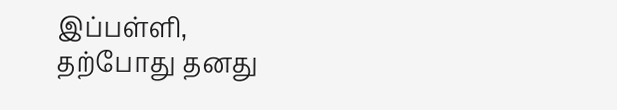இப்பள்ளி, தற்போது தனது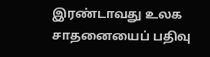இரண்டாவது உலக சாதனையைப் பதிவு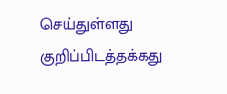செய்துள்ளது குறிப்பிடத்தக்கது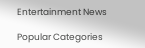Entertainment News

Popular Categories